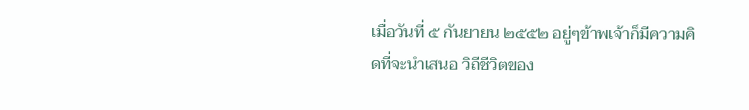เมื่อวันที่ ๕ กันยายน ๒๕๕๒ อยู่ๆข้าพเจ้าก็มีความคิดที่จะนำเสนอ วิถีชีวิตของ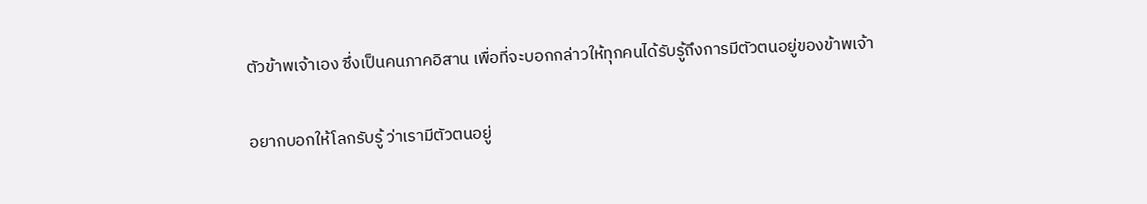ตัวข้าพเจ้าเอง ซึ่งเป็นคนภาคอิสาน เพื่อที่จะบอกกล่าวให้ทุกคนได้รับรู้ถึงการมีตัวตนอยู่ของข้าพเจ้า

อยากบอกให้โลกรับรู้ ว่าเรามีตัวตนอยู่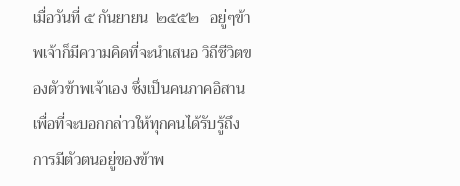เมื่อวันที่ ๕ กันยายน  ๒๕๕๒   อยู่ๆข้าพเจ้าก็มีความคิดที่จะนำเสนอ วิถีชีวิตของตัวข้าพเจ้าเอง ซึ่งเป็นคนภาคอิสาน เพื่อที่จะบอกกล่าวให้ทุกคนได้รับรู้ถึงการมีตัวตนอยู่ของข้าพ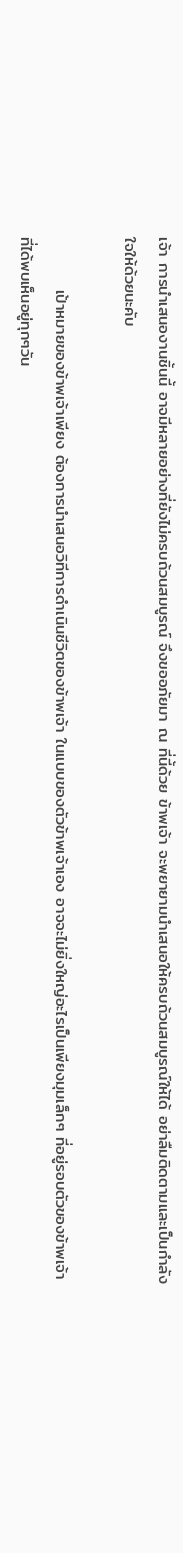เจ้า การนำเสนองานชิ้นนี้ อาจมีหลายอย่างที่ยังไม่ครบถ้วนสมบูรณ์ จึงขออภัยมา ณ ที่นี้ด้วย ข้าพเจ้า จะพยายามนำเสนอให้ครบถ้วนสมบูรณ์ให้ได้ อย่าลืมติดตามและเป็นกำลังใจให้ด้วยนะคับ

         เป้าหมายของข้าพเจ้าเพียง ต้องการนำเสนอวิทีการดำเนินชีวิตของข้าพเจ้า ในแบบของตัวข้าพเจ้าเอง อาจจะไม่ยิ่งใหญ่อะไรเป็นเพียงมุมเล็กๆ ที่อยู่รอบตัวของข้าพเจ้า ที่ได้พบเห็นอยู่ทุกๆวัน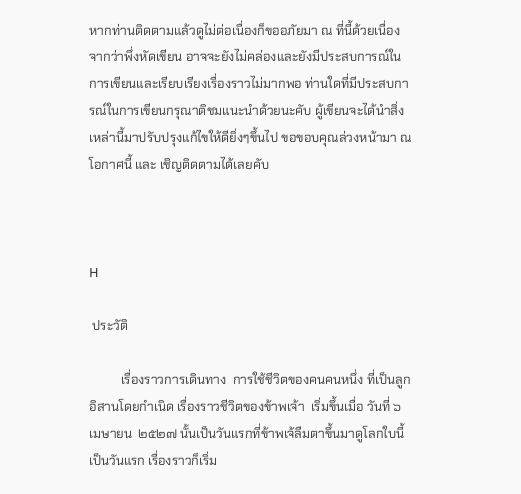หากท่านติดตามแล้วดูไม่ต่อเนื่องก็ขออภัยมา ณ ที่นี้ด้วยเนื่องจากว่าพึ่งหัดเขียน อาจจะยังไม่คล่องและยังมีประสบการณ์ในการเขียนและเรียบเรียงเรื่องราวไม่มากพอ ท่านใดที่มีประสบการณ์ในการเขียนกรุณาติชมแนะนำด้วยนะคับ ผู้เขียนจะได้นำสิ่งเหล่านี้มาปรับปรุงแก้ไขให้ดียิ่งๆขึ้นไป ขอขอบคุณล่วงหน้ามา ณ โอกาศนี้ และ เชิญติดตามได้เลยคับ



H

 ประวัติ

          เรื่องราวการเดินทาง  การใช้ชีวิตของคนคนหนึ่ง ที่เป็นลูกอิสานโดยกำเนิด เรื่องราวชีวิตของข้าพเจ้า  เริ่มขึ้นเมื่อ วันที่ ๖ เมษายน  ๒๕๒๗ นั้นเป็นวันแรกที่ข้าพเจ้ลืมตาขึ้นมาดูโลกใบนี้เป็นวันแรก เรื่องราวก็เริ่ม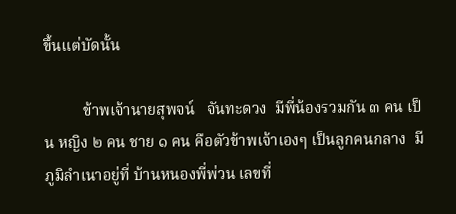ขึ้นแต่บัดนั้น

          ข้าพเจ้านายสุพจน์   จันทะดวง  มีพี่น้องรวมกัน ๓ คน เป็น หญิง ๒ คน ชาย ๑ คน คือตัวข้าพเจ้าเองๆ เป็นลูกคนกลาง  มีภูมิลำเนาอยู่ที่ บ้านหนองพี่พ่วน เลขที่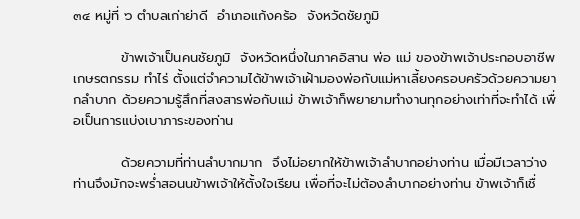๓๔ หมู่ที่ ๖ ตำบลเก่าย่าดี  อำเภอแก้งคร้อ  จังหวัดชัยภูมิ

          ข้าพเจ้าเป็นคนชัยภูมิ  จังหวัดหนึ่งในภาคอิสาน พ่อ แม่ ของข้าพเจ้าประกอบอาชีพเกษรตกรรม ทำไร่ ตั้งแต่จำความได้ข้าพเจ้าเฝ้ามองพ่อกับแม่หาเลี้ยงครอบครัวด้วยความยากลำบาก ด้วยความรู้สึกที่สงสารพ่อกับแม่ ข้าพเจ้าก็พยายามทำงานทุกอย่างเท่าที่จะทำได้ เพื่อเป็นการแบ่งเบาภาระของท่าน

          ด้วยความที่ท่านลำบากมาก  จึงไม่อยากให้ข้าพเจ้าลำบากอย่างท่าน เมื่อมีเวลาว่าง ท่านจึงมักจะพร่ำสอนนข้าพเจ้าให้ตั้งใจเรียน เพื่อที่จะไม่ต้องลำบากอย่างท่าน ข้าพเจ้าก็เชื่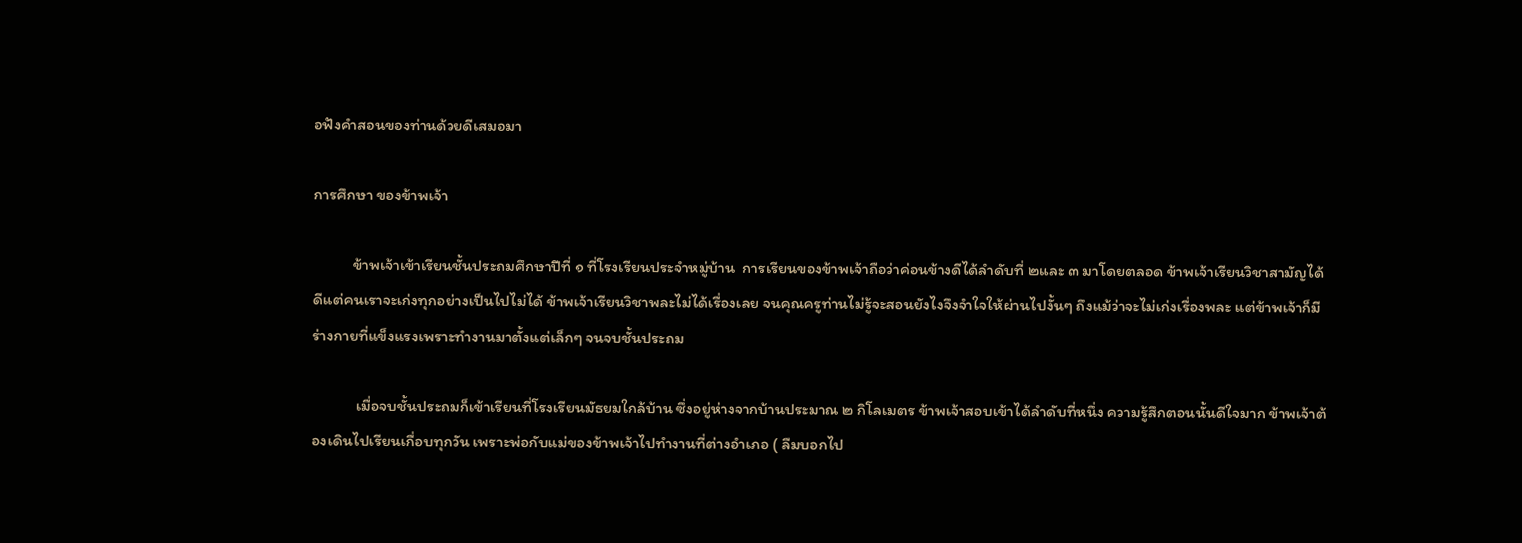อฟังคำสอนของท่านด้วยดีเสมอมา

การศึกษา ของข้าพเจ้า

          ข้าพเจ้าเข้าเรียนชั้นประถมศึกษาปีที่ ๑ ที่โรงเรียนประจำหมู่บ้าน  การเรียนของข้าพเจ้าถือว่าค่อนข้างดีได้ลำดับที่ ๒และ ๓ มาโดยตลอด ข้าพเจ้าเรียนวิชาสามัญได้ดีแต่คนเราจะเก่งทุกอย่างเป็นไปไม่ได้ ข้าพเจ้าเรียนวิชาพละไม่ได้เรื่องเลย จนคุณครูท่านไม่รู้จะสอนยังไงจึงจำใจให้ผ่านไปงั้นๆ ถึงแม้ว่าจะไม่เก่งเรื่องพละ แต่ข้าพเจ้าก็มีร่างกายที่แข็งแรงเพราะทำงานมาตั้งแต่เล็กๆ จนจบชั้นประถม

           เมื่อจบชั้นประถมก็เข้าเรียนที่โรงเรียนมัธยมใกล้บ้าน ซึ่งอยู่ห่างจากบ้านประมาณ ๒ กิโลเมตร ข้าพเจ้าสอบเข้าได้ลำดับที่หนึ่ง ความรู้สึกตอนนั้นดีใจมาก ข้าพเจ้าต้องเดินไปเรียนเกื่อบทุกวัน เพราะพ่อกับแม่ของข้าพเจ้าไปทำงานที่ต่างอำเภอ ( ลืมบอกไป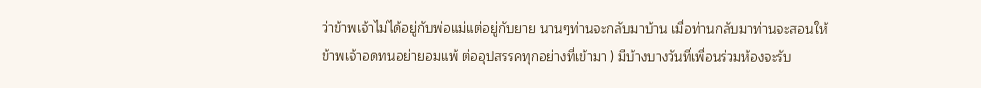ว่าข้าพเจ้าไม่ได้อยู่กับพ่อแม่แต่อยู่กับยาย นานๆท่านจะกลับมาบ้าน เมื่อท่านกลับมาท่านจะสอนให้ข้าพเจ้าอดทนอย่ายอมแพ้ ต่ออุปสรรคทุกอย่างที่เข้ามา ) มีบ้างบางวันที่เพื่อนร่วมห้องจะรับ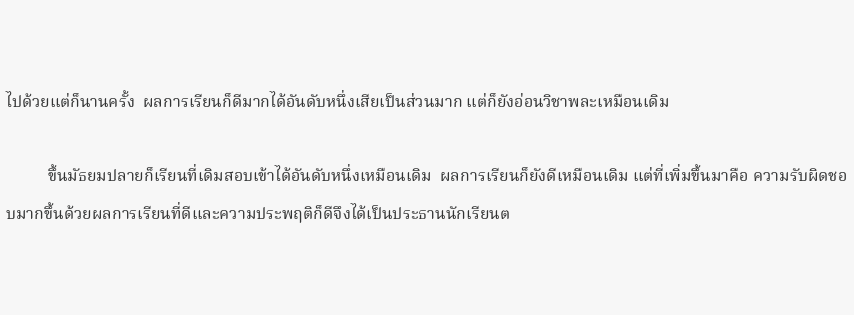ไปด้วยแต่ก็นานครั้ง  ผลการเรียนก็ดีมากได้อันดับหนึ่งเสียเป็นส่วนมาก แต่ก็ยังอ่อนวิชาพละเหมือนเดิม

          ขึ้นมัธยมปลายก็เรียนที่เดิมสอบเข้าได้อันดับหนึ่งเหมือนเดิม  ผลการเรียนก็ยังดีเหมือนเดิม แต่ที่เพิ่มขึ้นมาคือ ความรับผิดชอบมากขึ้นด้วยผลการเรียนที่ดีและความประพฤติก็ดีจึงได้เป็นประธานนักเรียนต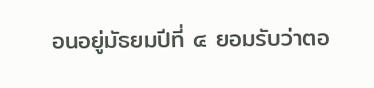อนอยู่มัธยมปีที่ ๔ ยอมรับว่าตอ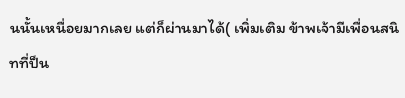นนั้นเหนื่อยมากเลย แต่ก็ผ่านมาได้( เพิ่มเติม ข้าพเจ้ามีเพื่อนสนิทที่ป็น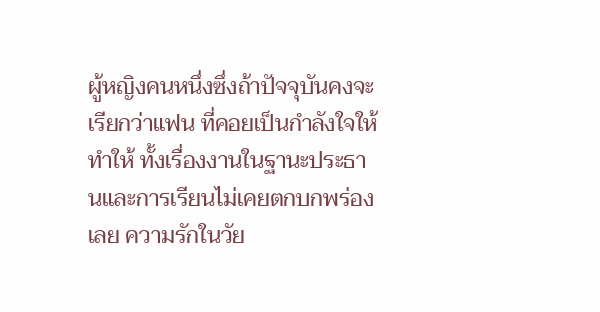ผู้หญิงคนหนึ่งซึ่งถ้าปัจจุบันคงจะเรียกว่าแฟน ที่คอยเป็นกำลังใจให้ ทำให้ ทั้งเรื่องงานในฐานะประธานและการเรียนไม่เคยตกบกพร่องเลย ความรักในวัย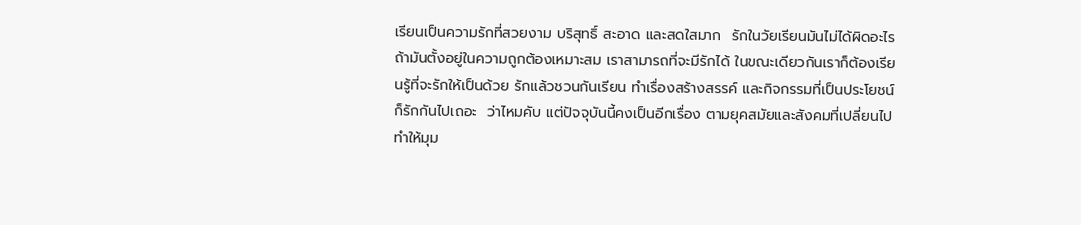เรียนเป็นความรักที่สวยงาม บริสุทธิ์ สะอาด และสดใสมาก  รักในวัยเรียนมันไม่ได้ผิดอะไร ถ้ามันตั้งอยู่ในความถูกต้องเหมาะสม เราสามารถที่จะมีรักได้ ในขณะเดียวกันเราก็ต้องเรียนรู้ที่จะรักให้เป็นด้วย รักแล้วชวนกันเรียน ทำเรื่องสร้างสรรค์ และกิจกรรมที่เป็นประโยชน์ก็รักกันไปเถอะ  ว่าไหมคับ แต่ปัจจุบันนี้คงเป็นอีกเรื่อง ตามยุคสมัยและสังคมที่เปลี่ยนไป ทำให้มุม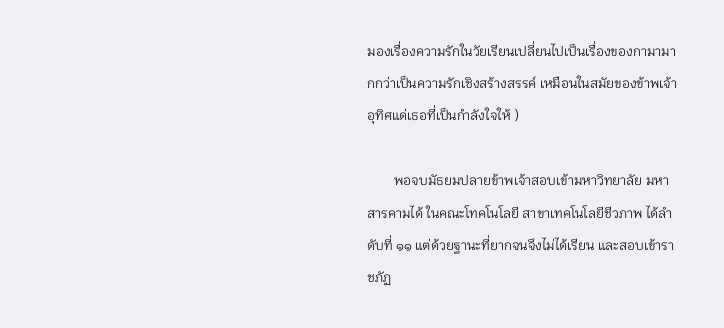มองเรื่องความรักในวัยเรียนเปลี่ยนไปเป็นเรื่องของกามามากกว่าเป็นความรักเชิงสร้างสรรค์ เหมือนในสมัยของข้าพเจ้า  อุทิศแด่เธอที่เป็นกำลังใจให้ )

        พอจบมัธยมปลายข้าพเจ้าสอบเข้ามหาวิทยาลัย มหาสารคามได้ ในคณะโทคโนโลยี สาขาเทคโนโลยีชีวภาพ ได้ลำดับที่ ๑๑ แต่ด้วยฐานะที่ยากจนจึงไม่ได้เรียน และสอบเข้าราชภัฏ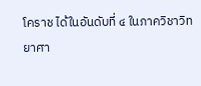โคราช ได้ในอันดับที่ ๔ ในภาควิชาวิทยาศา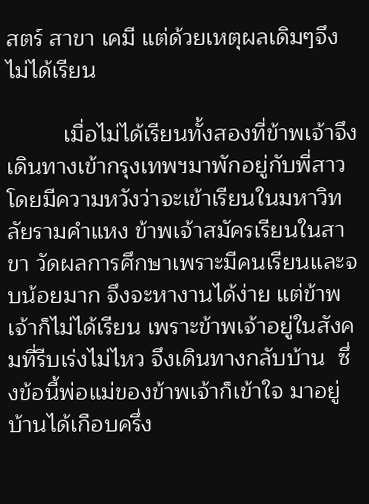สตร์ สาขา เคมี แต่ด้วยเหตุผลเดิมๆจึงไม่ได้เรียน

         เมื่อไม่ได้เรียนทั้งสองที่ข้าพเจ้าจึงเดินทางเข้ากรุงเทพฯมาพักอยู่กับพี่สาว โดยมีความหวังว่าจะเข้าเรียนในมหาวิทลัยรามคำแหง ข้าพเจ้าสมัครเรียนในสาขา วัดผลการศึกษาเพราะมีคนเรียนและจบน้อยมาก จึงจะหางานได้ง่าย แต่ข้าพเจ้าก็ไม่ได้เรียน เพราะข้าพเจ้าอยู่ในสังคมที่รีบเร่งไม่ไหว จึงเดินทางกลับบ้าน  ซึ่งข้อนี้พ่อแม่ของข้าพเจ้าก็เข้าใจ มาอยู่บ้านได้เกือบครึ่ง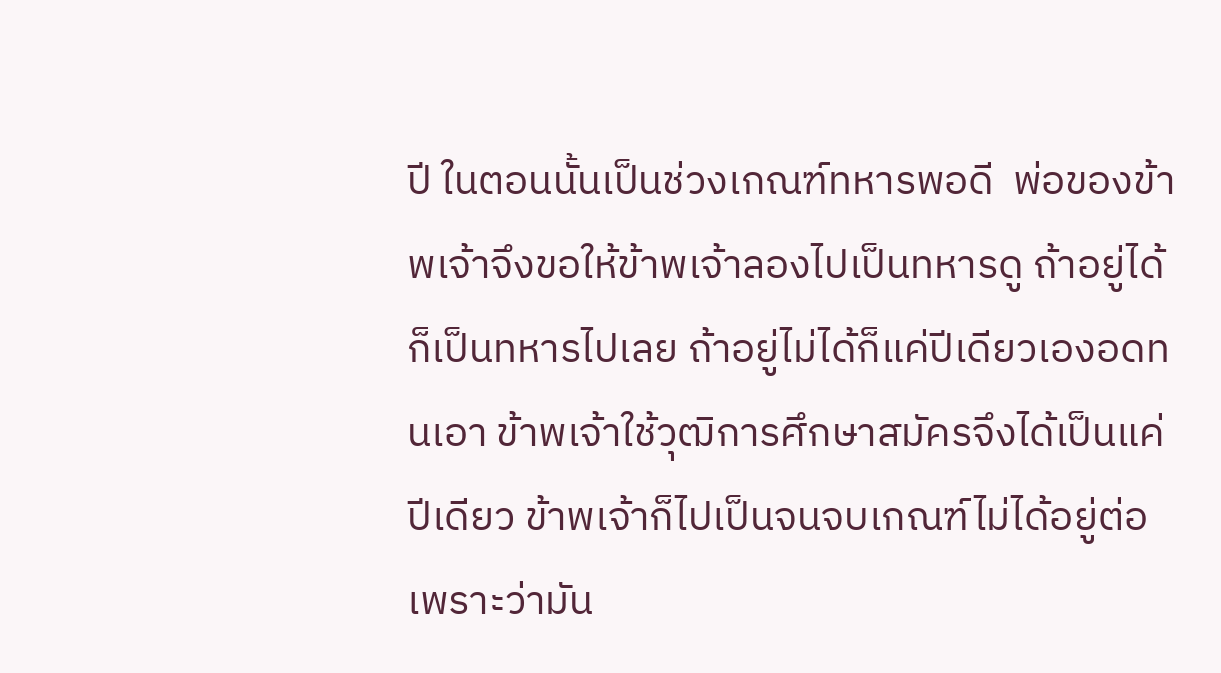ปี ในตอนนั้นเป็นช่วงเกณฑ์ทหารพอดี  พ่อของข้าพเจ้าจึงขอให้ข้าพเจ้าลองไปเป็นทหารดู ถ้าอยู่ได้ก็เป็นทหารไปเลย ถ้าอยู่ไม่ได้ก็แค่ปีเดียวเองอดทนเอา ข้าพเจ้าใช้วุฒิการศึกษาสมัครจึงได้เป็นแค่ปีเดียว ข้าพเจ้าก็ไปเป็นจนจบเกณฑ์ไม่ได้อยู่ต่อ เพราะว่ามัน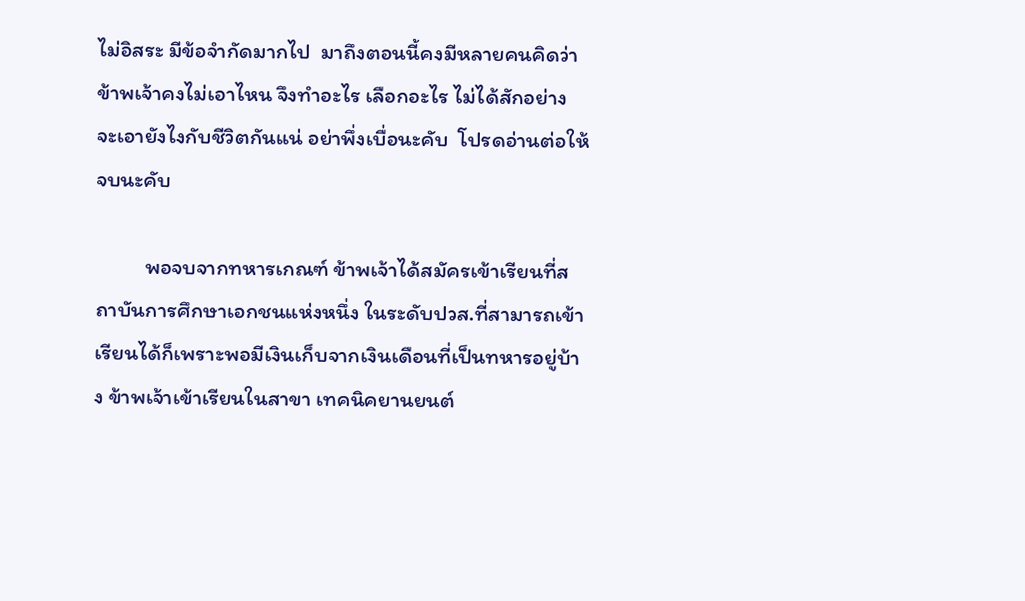ไม่อิสระ มีข้อจำกัดมากไป  มาถึงตอนนี้คงมีหลายคนคิดว่าข้าพเจ้าคงไม่เอาไหน จึงทำอะไร เลือกอะไร ไม่ได้สักอย่าง จะเอายังไงกับชีวิตกันแน่ อย่าพึ่งเบื่อนะคับ  โปรดอ่านต่อให้จบนะคับ

          พอจบจากทหารเกณฑ์ ข้าพเจ้าได้สมัครเข้าเรียนที่สถาบันการศึกษาเอกชนแห่งหนึ่ง ในระดับปวส.ที่สามารถเข้าเรียนได้ก็เพราะพอมีเงินเก็บจากเงินเดือนที่เป็นทหารอยู่บ้าง ข้าพเจ้าเข้าเรียนในสาขา เทคนิคยานยนต์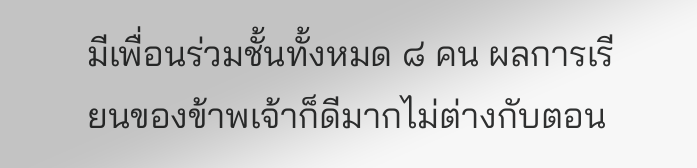มีเพื่อนร่วมชั้นทั้งหมด ๘ คน ผลการเรียนของข้าพเจ้าก็ดีมากไม่ต่างกับตอน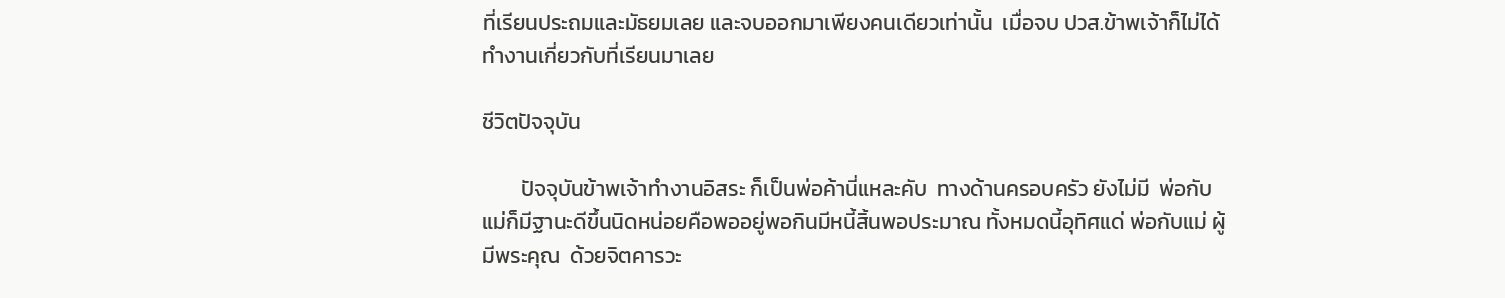ที่เรียนประถมและมัธยมเลย และจบออกมาเพียงคนเดียวเท่านั้น  เมื่อจบ ปวส.ข้าพเจ้าก็ไม่ได้ทำงานเกี่ยวกับที่เรียนมาเลย

ชีวิตปัจจุบัน

        ปัจจุบันข้าพเจ้าทำงานอิสระ ก็เป็นพ่อค้านี่แหละคับ  ทางด้านครอบครัว ยังไม่มี  พ่อกับแม่ก็มีฐานะดีขึ้นนิดหน่อยคือพออยู่พอกินมีหนี้สิ้นพอประมาณ ทั้งหมดนี้อุทิศแด่ พ่อกับแม่ ผู้มีพระคุณ  ด้วยจิตคารวะ